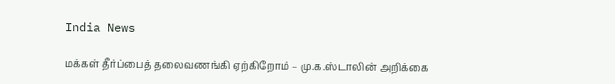India News

மக்கள் தீர்ப்பைத் தலைவணங்கி ஏற்கிறோம் – மு.க.ஸ்டாலின் அறிக்கை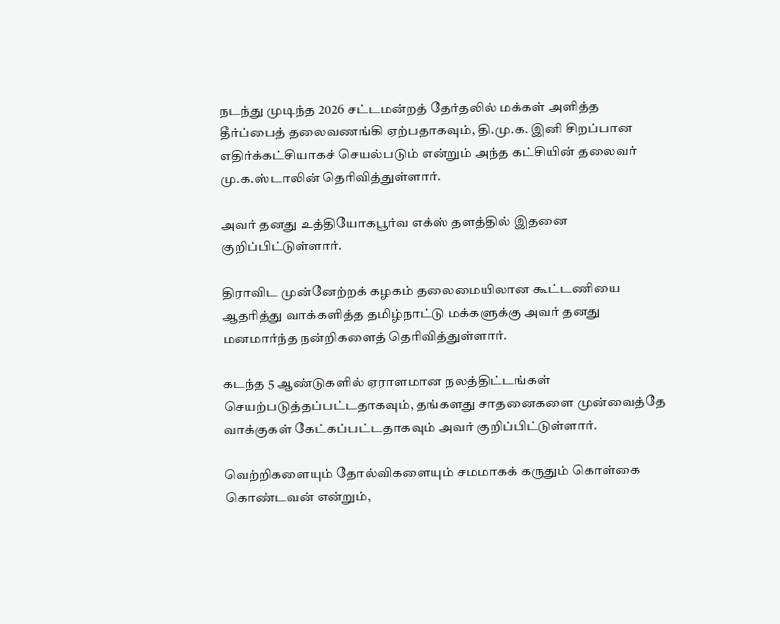நடந்து முடிந்த 2026 சட்டமன்றத் தேர்தலில் மக்கள் அளித்த தீர்ப்பைத் தலைவணங்கி ஏற்பதாகவும், தி.மு.க. இனி சிறப்பான எதிர்க்கட்சியாகச் செயல்படும் என்றும் அந்த கட்சியின் தலைவர் மு.க.ஸ்டாலின் தெரிவித்துள்ளார்.

அவர் தனது உத்தியோகபூர்வ எக்ஸ் தளத்தில் இதனை குறிப்பிட்டுள்ளார்.

திராவிட முன்னேற்றக் கழகம் தலைமையிலான கூட்டணியை ஆதரித்து வாக்களித்த தமிழ்நாட்டு மக்களுக்கு அவர் தனது மனமார்ந்த நன்றிகளைத் தெரிவித்துள்ளார்.

கடந்த 5 ஆண்டுகளில் ஏராளமான நலத்திட்டங்கள் செயற்படுத்தப்பட்டதாகவும், தங்களது சாதனைகளை முன்வைத்தே வாக்குகள் கேட்கப்பட்டதாகவும் அவர் குறிப்பிட்டுள்ளார்.

வெற்றிகளையும் தோல்விகளையும் சமமாகக் கருதும் கொள்கை கொண்டவன் என்றும்,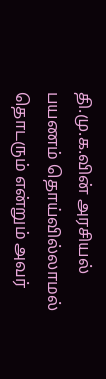தி.மு.க.வின் அரசியல் பயணம் தொய்வில்லாமல் தொடரும் என்றும் அவர்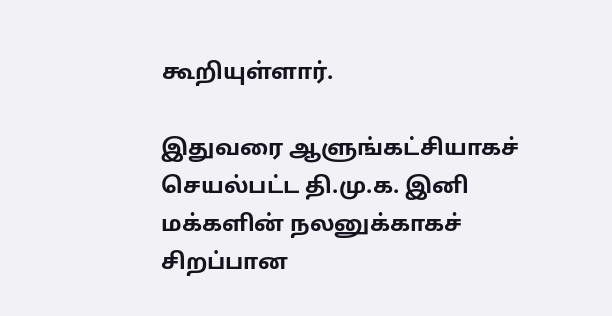கூறியுள்ளார்.

இதுவரை ஆளுங்கட்சியாகச் செயல்பட்ட தி.மு.க. இனி மக்களின் நலனுக்காகச் சிறப்பான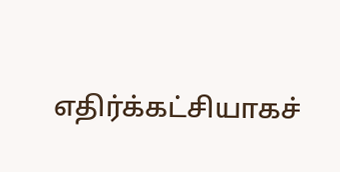எதிர்க்கட்சியாகச்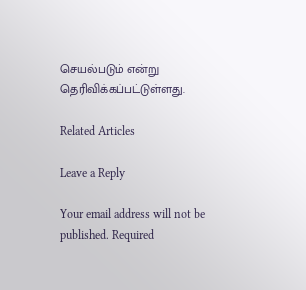செயல்படும் என்று தெரிவிக்கப்பட்டுள்ளது.

Related Articles

Leave a Reply

Your email address will not be published. Required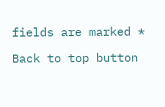fields are marked *

Back to top button